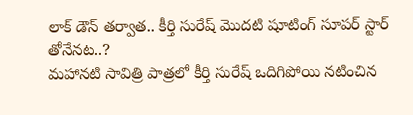లాక్ డౌన్ తర్వాత.. కీర్తి సురేష్ మొదటి షూటింగ్ సూపర్ స్టార్ తోనేనట..?
మహానటి సావిత్రి పాత్రలో కీర్తి సురేష్ ఒదిగిపోయి నటించిన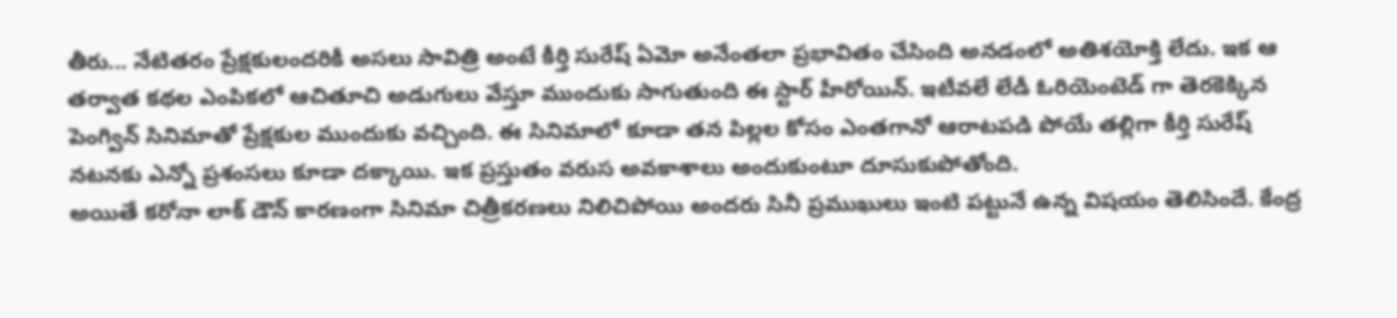తీరు... నేటితరం ప్రేక్షకులందరికీ అసలు సావిత్రి అంటే కీర్తి సురేష్ ఏమో అనేంతలా ప్రభావితం చేసింది అనడంలో అతిశయోక్తి లేదు. ఇక ఆ తర్వాత కథల ఎంపికలో ఆచితూచి అడుగులు వేస్తూ ముందుకు సాగుతుంది ఈ స్టార్ హీరోయిన్. ఇటీవలే లేడీ ఓరియెంటెడ్ గా తెరకెక్కిన పెంగ్విన్ సినిమాతో ప్రేక్షకుల ముందుకు వచ్చింది. ఈ సినిమాలో కూడా తన పిల్లల కోసం ఎంతగానో ఆరాటపడి పోయే తల్లిగా కీర్తి సురేష్ నటనకు ఎన్నో ప్రశంసలు కూడా దక్కాయి. ఇక ప్రస్తుతం వరుస అవకాశాలు అందుకుంటూ దూసుకుపోతోంది.
అయితే కరోనా లాక్ డౌన్ కారణంగా సినిమా చిత్రీకరణలు నిలిచిపోయి అందరు సినీ ప్రముఖులు ఇంటి పట్టునే ఉన్న విషయం తెలిసిందే. కేంద్ర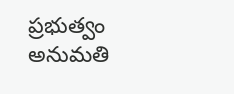ప్రభుత్వం అనుమతి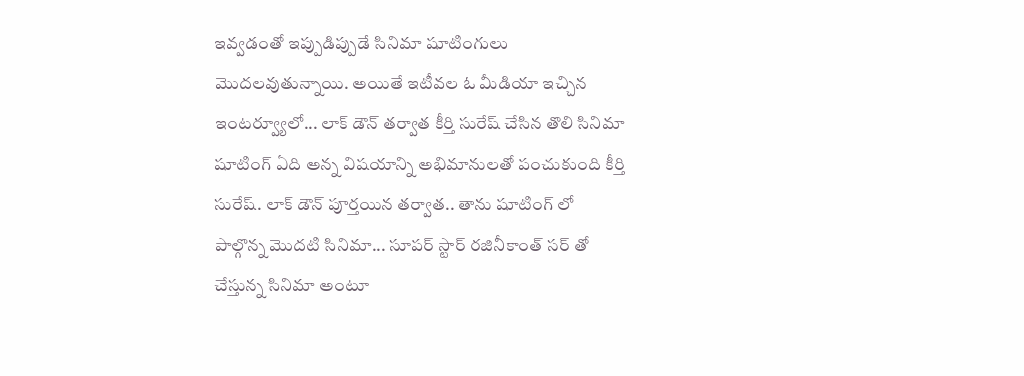ఇవ్వడంతో ఇప్పుడిప్పుడే సినిమా షూటింగులు మొదలవుతున్నాయి. అయితే ఇటీవల ఓ మీడియా ఇచ్చిన ఇంటర్వ్యూలో... లాక్ డౌన్ తర్వాత కీర్తి సురేష్ చేసిన తొలి సినిమా షూటింగ్ ఏది అన్న విషయాన్ని అభిమానులతో పంచుకుంది కీర్తి సురేష్. లాక్ డౌన్ పూర్తయిన తర్వాత.. తాను షూటింగ్ లో పాల్గొన్న మొదటి సినిమా... సూపర్ స్టార్ రజినీకాంత్ సర్ తో చేస్తున్న సినిమా అంటూ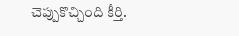చెప్పుకొచ్చింది కీర్తి.